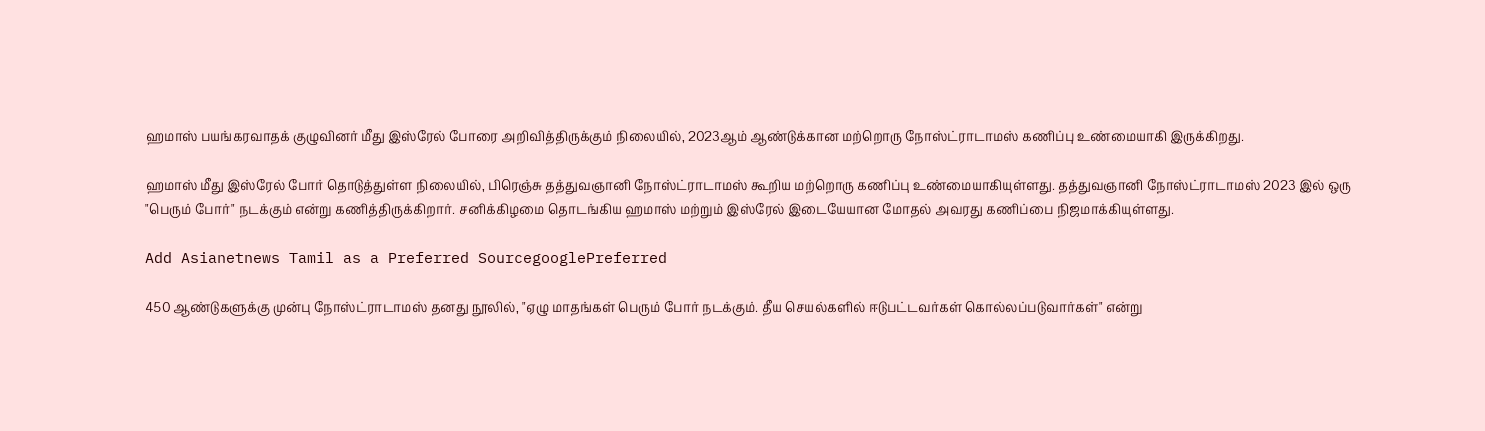ஹமாஸ் பயங்கரவாதக் குழுவினர் மீது இஸ்ரேல் போரை அறிவித்திருக்கும் நிலையில், 2023ஆம் ஆண்டுக்கான மற்றொரு நோஸ்ட்ராடாமஸ் கணிப்பு உண்மையாகி இருக்கிறது.

ஹமாஸ் மீது இஸ்ரேல் போர் தொடுத்துள்ள நிலையில், பிரெஞ்சு தத்துவஞானி நோஸ்ட்ராடாமஸ் கூறிய மற்றொரு கணிப்பு உண்மையாகியுள்ளது. தத்துவஞானி நோஸ்ட்ராடாமஸ் 2023 இல் ஒரு "பெரும் போர்" நடக்கும் என்று கணித்திருக்கிறார். சனிக்கிழமை தொடங்கிய ஹமாஸ் மற்றும் இஸ்ரேல் இடையேயான மோதல் அவரது கணிப்பை நிஜமாக்கியுள்ளது.

Add Asianetnews Tamil as a Preferred SourcegooglePreferred

450 ஆண்டுகளுக்கு முன்பு நோஸ்ட்ராடாமஸ் தனது நூலில், "ஏழு மாதங்கள் பெரும் போர் நடக்கும். தீய செயல்களில் ஈடுபட்டவர்கள் கொல்லப்படுவார்கள்" என்று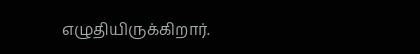எழுதியிருக்கிறார்.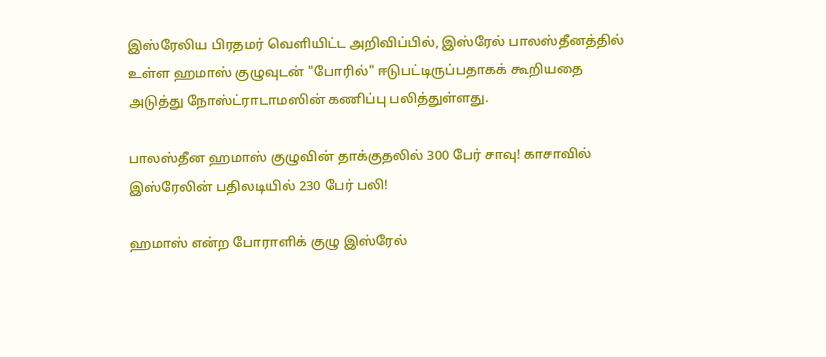இஸ்ரேலிய பிரதமர் வெளியிட்ட அறிவிப்பில், இஸ்ரேல் பாலஸ்தீனத்தில் உள்ள ஹமாஸ் குழுவுடன் "போரில்" ஈடுபட்டிருப்பதாகக் கூறியதை அடுத்து நோஸ்ட்ராடாமஸின் கணிப்பு பலித்துள்ளது.

பாலஸ்தீன ஹமாஸ் குழுவின் தாக்குதலில் 300 பேர் சாவு! காசாவில் இஸ்ரேலின் பதிலடியில் 230 பேர் பலி!

ஹமாஸ் என்ற போராளிக் குழு இஸ்ரேல்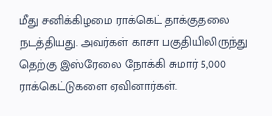மீது சனிக்கிழமை ராக்கெட் தாக்குதலை நடத்தியது. அவர்கள் காசா பகுதியிலிருந்து தெற்கு இஸ்ரேலை நோக்கி சுமார் 5,000 ராக்கெட்டுகளை ஏவினார்கள்.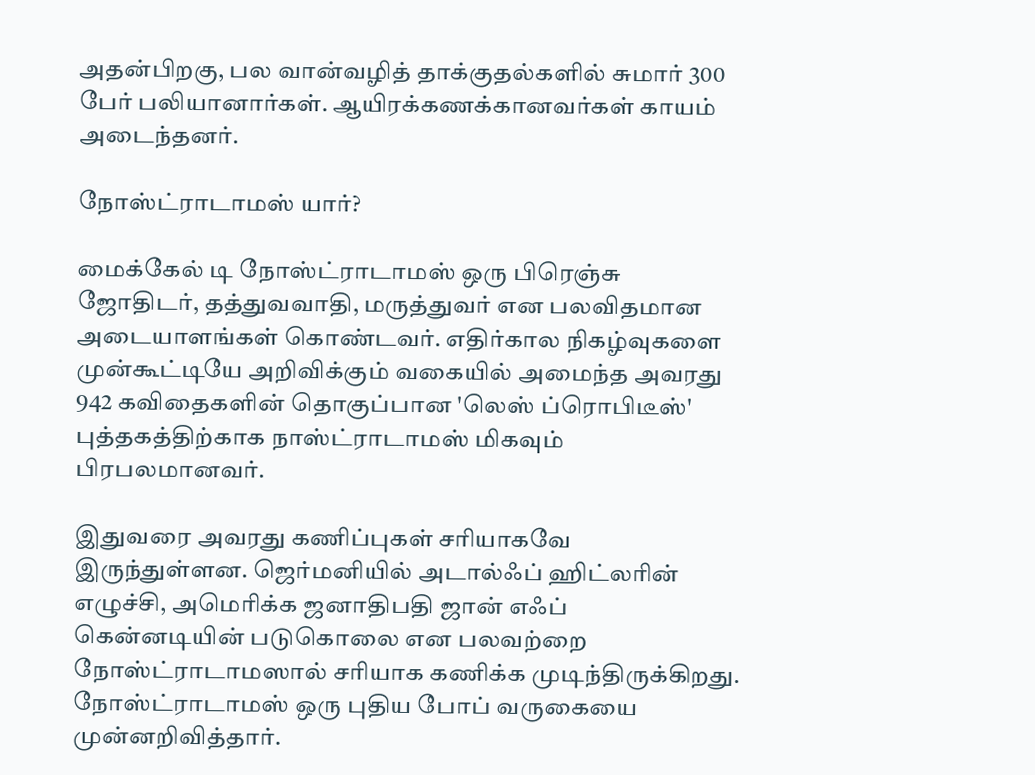அதன்பிறகு, பல வான்வழித் தாக்குதல்களில் சுமார் 300 பேர் பலியானார்கள். ஆயிரக்கணக்கானவர்கள் காயம் அடைந்தனர்.

நோஸ்ட்ராடாமஸ் யார்?

மைக்கேல் டி நோஸ்ட்ராடாமஸ் ஒரு பிரெஞ்சு ஜோதிடர், தத்துவவாதி, மருத்துவர் என பலவிதமான அடையாளங்கள் கொண்டவர். எதிர்கால நிகழ்வுகளை முன்கூட்டியே அறிவிக்கும் வகையில் அமைந்த அவரது 942 கவிதைகளின் தொகுப்பான 'லெஸ் ப்ரொபிடீஸ்' புத்தகத்திற்காக நாஸ்ட்ராடாமஸ் மிகவும் பிரபலமானவர்.

இதுவரை அவரது கணிப்புகள் சரியாகவே இருந்துள்ளன. ஜெர்மனியில் அடால்ஃப் ஹிட்லரின் எழுச்சி, அமெரிக்க ஜனாதிபதி ஜான் எஃப் கென்னடியின் படுகொலை என பலவற்றை நோஸ்ட்ராடாமஸால் சரியாக கணிக்க முடிந்திருக்கிறது. நோஸ்ட்ராடாமஸ் ஒரு புதிய போப் வருகையை முன்னறிவித்தார்.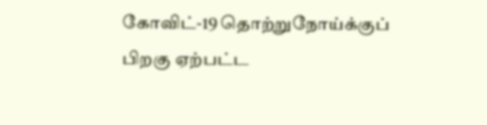கோவிட்-19 தொற்றுநோய்க்குப் பிறகு ஏற்பட்ட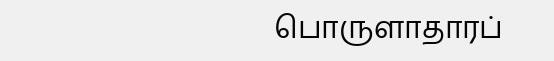பொருளாதாரப்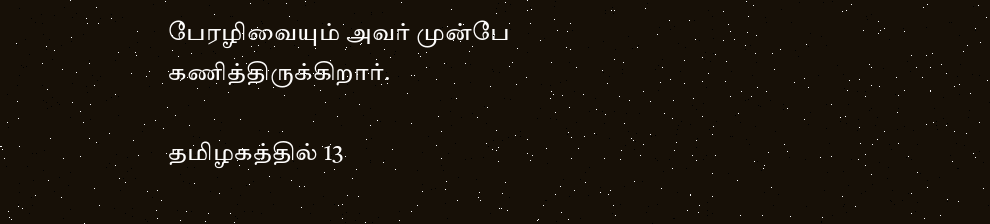பேரழிவையும் அவர் முன்பே கணித்திருக்கிறார்.

தமிழகத்தில் 13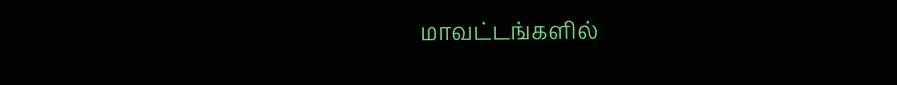மாவட்டங்களில்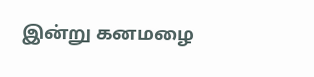இன்று கனமழை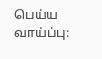பெய்ய வாய்ப்பு: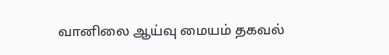வானிலை ஆய்வு மையம் தகவல்